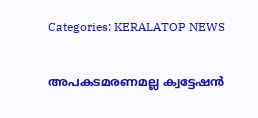Categories: KERALATOP NEWS

അപകടമരണമല്ല ക്വട്ടേഷൻ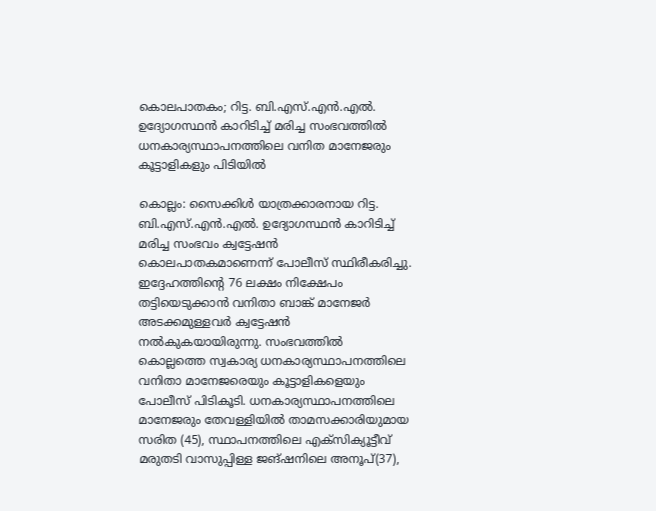കൊലപാതകം; റിട്ട. ബി.എസ്.എന്‍.എല്‍. ഉദ്യോഗസ്ഥന്‍ കാറിടിച്ച് മരിച്ച സംഭവത്തില്‍ ധനകാര്യസ്ഥാപനത്തിലെ വനിത മാനേജരും കൂട്ടാളികളും പിടിയിൽ

കൊല്ലം: സൈക്കിള്‍ യാത്രക്കാരനായ റിട്ട. ബി.എസ്.എന്‍.എല്‍. ഉദ്യോഗസ്ഥന്‍ കാറിടിച്ച് മരിച്ച സംഭവം ക്വട്ടേഷന്‍ കൊലപാതകമാണെന്ന് പോലീസ് സ്ഥിരീകരിച്ചു. ഇദ്ദേഹത്തിന്‍റെ 76 ലക്ഷം നിക്ഷേപം തട്ടിയെടുക്കാൻ വനിതാ ബാങ്ക് മാനേജർ അടക്കമുള്ളവർ ക്വട്ടേഷൻ നൽകുകയായിരുന്നു. സംഭവത്തില്‍ കൊല്ലത്തെ സ്വകാര്യ ധനകാര്യസ്ഥാപനത്തിലെ വനിതാ മാനേജരെയും കൂട്ടാളികളെയും പോലീസ് പിടികൂടി. ധനകാര്യസ്ഥാപനത്തിലെ മാനേജരും തേവള്ളിയില്‍ താമസക്കാരിയുമായ സരിത (45), സ്ഥാപനത്തിലെ എക്‌സിക്യൂട്ടീവ് മരുതടി വാസുപ്പിള്ള ജങ്ഷനിലെ അനൂപ്(37),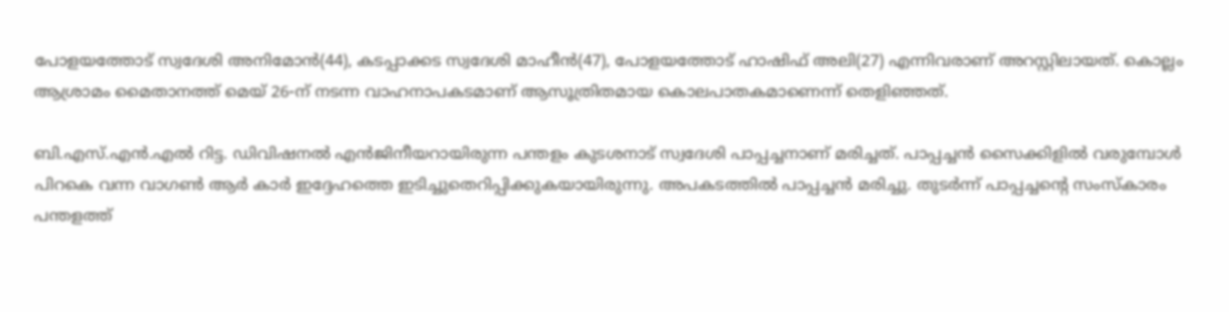പോളയത്തോട് സ്വദേശി അനിമോന്‍(44), കടപ്പാക്കട സ്വദേശി മാഹീന്‍(47), പോളയത്തോട് ഹാഷിഫ് അലി(27) എന്നിവരാണ് അറസ്റ്റിലായത്. കൊല്ലം ആശ്രാമം മൈതാനത്ത് മെയ് 26-ന് നടന്ന വാഹനാപകടമാണ് ആസൂത്രിതമായ കൊലപാതകമാണെന്ന് തെളിഞ്ഞത്.

ബി.എസ്.എൻ.എൽ റിട്ട. ഡിവിഷനൽ എൻജിനീയറായിരുന്ന പന്തളം കുടശനാട് സ്വദേശി പാപ്പച്ചനാണ് മരിച്ചത്. പാപ്പച്ചന്‍ സൈക്കിളില്‍ വരുമ്പോള്‍ പിറകെ വന്ന വാഗണ്‍ ആര്‍ കാര്‍ ഇദ്ദേഹത്തെ ഇടിച്ചുതെറിപ്പിക്കുകയായിരുന്നു. അപകടത്തില്‍ പാപ്പച്ചന്‍ മരിച്ചു. തുടര്‍ന്ന് പാപ്പച്ചന്റെ സംസ്‌കാരം പന്തളത്ത്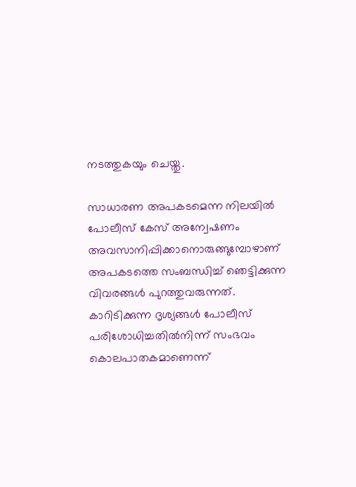നടത്തുകയും ചെയ്തു.

സാധാരണ അപകടമെന്ന നിലയില്‍ പോലീസ് കേസ് അന്വേഷണം അവസാനിപ്പിക്കാനൊരുങ്ങുമ്പോഴാണ് അപകടത്തെ സംബന്ധിച്ച് ഞെട്ടിക്കുന്ന വിവരങ്ങള്‍ പുറത്തുവരുന്നത്. കാറിടിക്കുന്ന ദൃശ്യങ്ങള്‍ പോലീസ് പരിശോധിച്ചതില്‍നിന്ന് സംഭവം കൊലപാതകമാണെന്ന്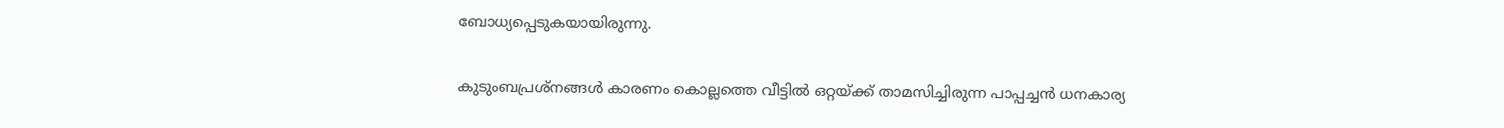ബോധ്യപ്പെടുകയായിരുന്നു.

കുടുംബപ്രശ്‌നങ്ങള്‍ കാരണം കൊല്ലത്തെ വീട്ടിൽ ഒറ്റയ്ക്ക് താമസിച്ചിരുന്ന പാപ്പച്ചൻ ധനകാര്യ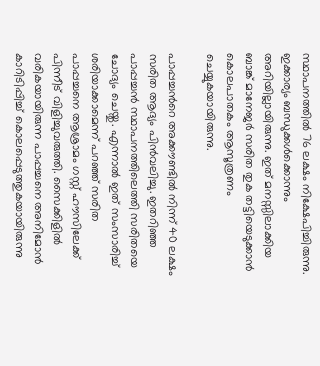സ്ഥാപനത്തിൽ 76 ലക്ഷം നിക്ഷേപിച്ചിരുന്നു. ഇക്കാര്യം ബന്ധുക്കൾക്കൊന്നും അറിയില്ലായിരുന്നു. ഇത് മനസ്സിലാക്കിയ ബാങ്ക് മാനേജർ സരിത തുക തട്ടിയെടുക്കാന്‍ കൊലപാതകം ആസൂത്രണം ചെയ്യുകയായിരുന്നു.

പാപ്പച്ചന്‍റെ അക്കൗണ്ടിൽ നിന്ന് 40 ലക്ഷം സരിത ആദ്യം പിൻവലിച്ചു. ഇതറിഞ്ഞ പാപ്പച്ചന്‍ സ്ഥാപനത്തിലെത്തി സരിതയെ ചോദ്യം ചെയ്തു. എന്നാല്‍ ഇത് സംസാരിച്ച് ശരിയാക്കാമെന്ന് പറഞ്ഞ് സരിത പാപ്പച്ചനെ ആശ്രാമം ഗസ്റ്റ് ഹൗസിലേക്ക് പിന്നീട് വിളിച്ചുവരുത്തി. സൈക്കിളിൽ വരികയായിരുന്ന പാപ്പച്ചനെ അനിമോൻ കാറിടിപ്പിച്ച് കൊലപ്പെടുത്തുകയായിരുന്നു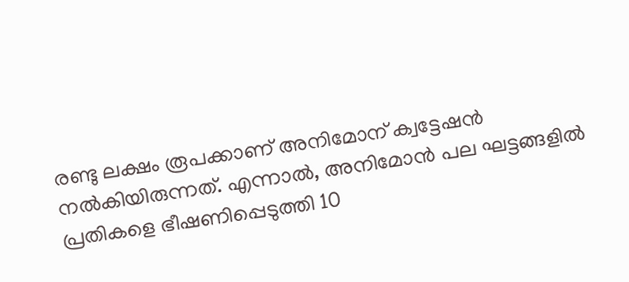രണ്ടു ലക്ഷം രൂപക്കാണ് അനിമോന് ക്വട്ടേഷൻ നൽകിയിരുന്നത്. എന്നാൽ, അനിമോൻ പല ഘട്ടങ്ങളിൽ പ്രതികളെ ഭീഷണിപ്പെടുത്തി 10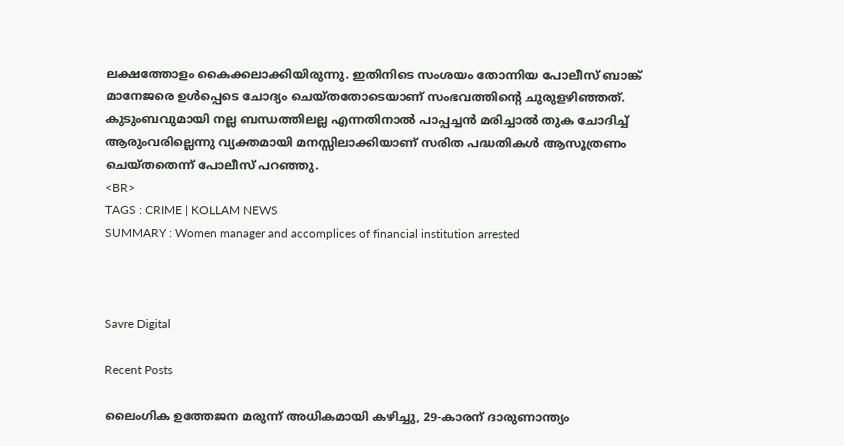ലക്ഷത്തോളം കൈക്കലാക്കിയിരുന്നു. ഇതിനിടെ സംശയം തോന്നിയ പോലീസ് ബാങ്ക് മാനേജരെ ഉൾപ്പെടെ ചോദ്യം ചെയ്തതോടെയാണ് സംഭവത്തിന്‍റെ ചുരുളഴിഞ്ഞത്. കുടുംബവുമായി നല്ല ബന്ധത്തിലല്ല എന്നതിനാല്‍ പാപ്പച്ചന്‍ മരിച്ചാല്‍ തുക ചോദിച്ച് ആരുംവരില്ലെന്നു വ്യക്തമായി മനസ്സിലാക്കിയാണ് സരിത പദ്ധതികള്‍ ആസൂത്രണം ചെയ്തതെന്ന് പോലീസ് പറഞ്ഞു.
<BR>
TAGS : CRIME | KOLLAM NEWS
SUMMARY : Women manager and accomplices of financial institution arrested



Savre Digital

Recent Posts

ലൈംഗിക ഉത്തേജന മരുന്ന് അധികമായി കഴിച്ചു, 29-കാരന് ദാരുണാന്ത്യം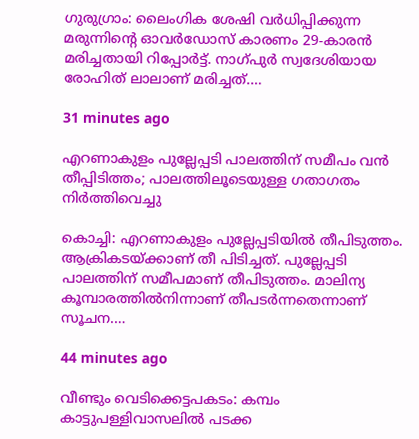ഗുരുഗ്രാം: ലൈംഗിക ശേഷി വർധിപ്പിക്കുന്ന മരുന്നിന്റെ ഓവർഡോസ് കാരണം 29-കാരൻ മരിച്ചതായി റിപ്പോർട്ട്. നാഗ്പുർ സ്വദേശിയായ രോഹിത് ലാലാണ് മരിച്ചത്.…

31 minutes ago

എറണാകുളം പുല്ലേപ്പടി പാലത്തിന് സമീപം വൻ തീപ്പിടിത്തം; പാലത്തിലൂടെയുള്ള ഗതാഗതം നിർത്തിവെച്ചു

കൊച്ചി: എറണാകുളം പുല്ലേപ്പടിയില്‍ തീപിടുത്തം. ആക്രികടയ്ക്കാണ് തീ പിടിച്ചത്. പുല്ലേപ്പടി പാലത്തിന് സമീപമാണ് തീപിടുത്തം. മാലിന്യ കൂമ്പാരത്തിൽനിന്നാണ് തീപടർന്നതെന്നാണ് സൂചന.…

44 minutes ago

വീണ്ടും വെടിക്കെട്ടപകടം: കമ്പം കാട്ടുപള്ളിവാസലില്‍ പടക്ക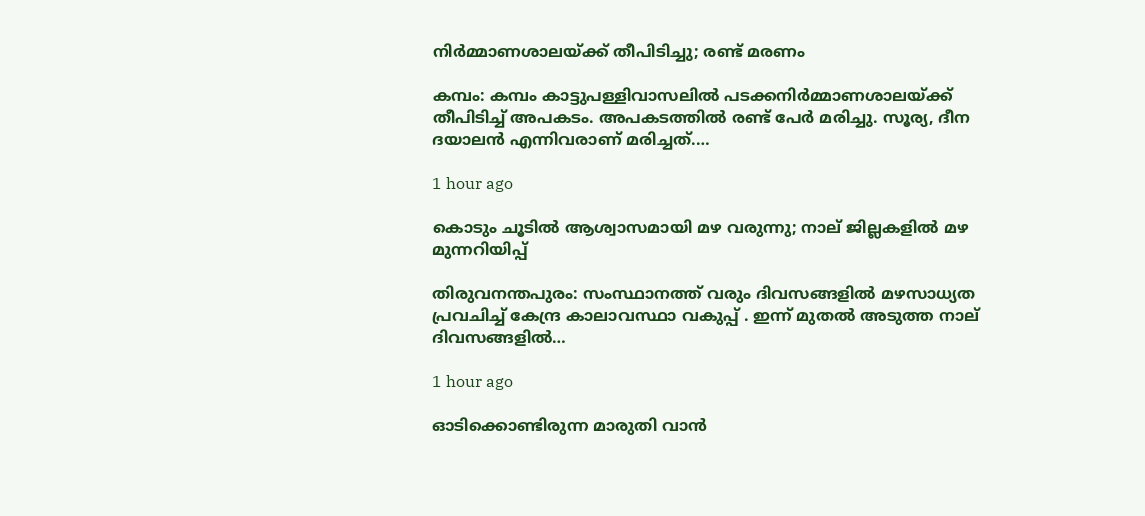നിര്‍മ്മാണശാലയ്‌ക്ക് തീപിടിച്ചു; രണ്ട് മരണം

കമ്പം: കമ്പം കാട്ടുപള്ളിവാസലില്‍ പടക്കനിര്‍മ്മാണശാലയ്ക്ക് തീപിടിച്ച് അപകടം. അപകടത്തില്‍ രണ്ട് പേര്‍ മരിച്ചു. സൂര്യ, ദീന ദയാലന്‍ എന്നിവരാണ് മരിച്ചത്.…

1 hour ago

കൊടും ചൂടിൽ ആശ്വാസമായി മഴ വരുന്നു; നാല് ജില്ലകളിൽ മഴ മുന്നറിയിപ്പ്

തിരുവനന്തപുരം: സംസ്ഥാനത്ത് വരും ദിവസങ്ങളിൽ മഴസാധ്യത പ്രവചിച്ച് കേന്ദ്ര കാലാവസ്ഥാ വകുപ്പ് . ഇന്ന് മുതൽ അടുത്ത നാല് ദിവസങ്ങളിൽ…

1 hour ago

ഓടിക്കൊണ്ടിരുന്ന മാരുതി വാൻ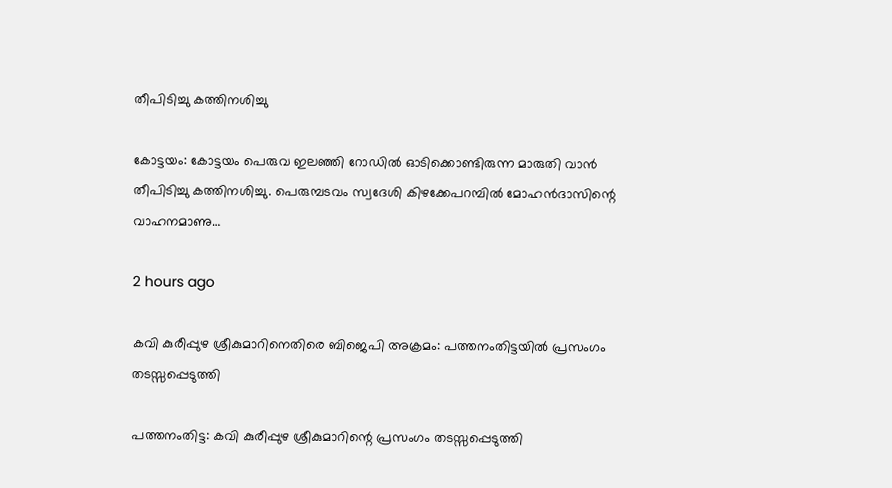തീപിടിച്ചു കത്തിനശിച്ചു

കോട്ടയം: കോട്ടയം പെരുവ ഇലഞ്ഞി റോഡില്‍ ഓടിക്കൊണ്ടിരുന്ന മാരുതി വാൻ തീപിടിച്ചു കത്തിനശിച്ചു. പെരുമ്പടവം സ്വദേശി കിഴക്കേപറമ്പില്‍ മോഹന്‍ദാസിന്റെ വാഹനമാണു…

2 hours ago

കവി കുരീപ്പുഴ ശ്രീകുമാറിനെതിരെ ബിജെപി അക്രമം: പത്തനംതിട്ടയില്‍ പ്രസംഗം തടസ്സപ്പെടുത്തി

പത്തനംതിട്ട: കവി കുരീപ്പുഴ ശ്രീകുമാറിന്റെ പ്രസംഗം തടസ്സപ്പെടുത്തി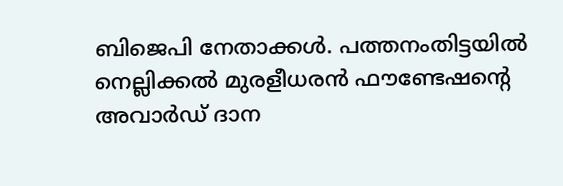ബിജെപി നേതാക്കള്‍. പത്തനംതിട്ടയില്‍ നെല്ലിക്കല്‍ മുരളീധരൻ ഫൗണ്ടേഷന്റെ അവാർഡ് ദാന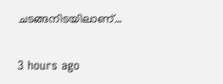ചടങ്ങനിടയിലാണ്…

3 hours ago